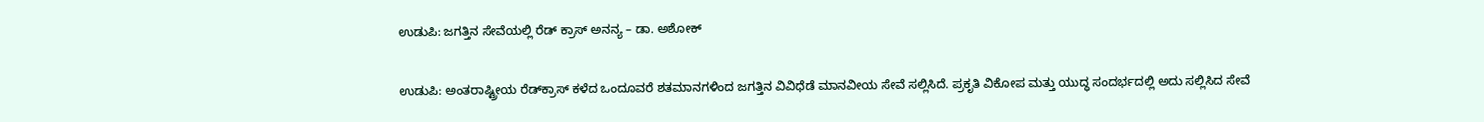ಉಡುಪಿ: ಜಗತ್ತಿನ ಸೇವೆಯಲ್ಲಿ ರೆಡ್ ಕ್ರಾಸ್ ಅನನ್ಯ – ಡಾ. ಅಶೋಕ್

ಉಡುಪಿ: ಅಂತರಾಷ್ಟ್ರೀಯ ರೆಡ್‍ಕ್ರಾಸ್ ಕಳೆದ ಒಂದೂವರೆ ಶತಮಾನಗಳಿಂದ ಜಗತ್ತಿನ ವಿವಿಧೆಡೆ ಮಾನವೀಯ ಸೇವೆ ಸಲ್ಲಿಸಿದೆ. ಪ್ರಕೃತಿ ವಿಕೋಪ ಮತ್ತು ಯುದ್ಧ ಸಂದರ್ಭದಲ್ಲಿ ಅದು ಸಲ್ಲಿಸಿದ ಸೇವೆ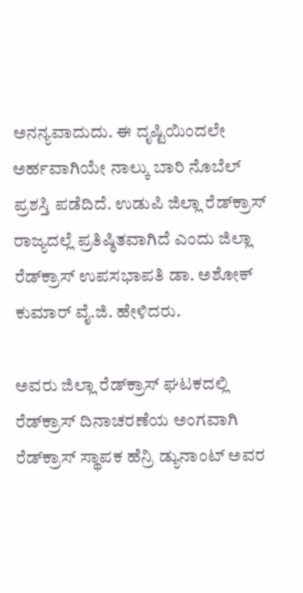ಅನನ್ಯವಾದುದು. ಈ ದೃಷ್ಟಿಯಿಂದಲೇ ಅರ್ಹವಾಗಿಯೇ ನಾಲ್ಕು ಬಾರಿ ನೊಬೆಲ್ ಪ್ರಶಸ್ತಿ ಪಡೆದಿದೆ. ಉಡುಪಿ ಜಿಲ್ಲಾ ರೆಡ್‍ಕ್ರಾಸ್ ರಾಜ್ಯದಲ್ಲೆ ಪ್ರತಿಷ್ಠಿತವಾಗಿದೆ ಎಂದು ಜಿಲ್ಲಾ ರೆಡ್‍ಕ್ರಾಸ್ ಉಪಸಭಾಪತಿ ಡಾ. ಅಶೋಕ್ ಕುಮಾರ್ ವೈ.ಜಿ. ಹೇಳಿದರು.

ಅವರು ಜಿಲ್ಲಾ ರೆಡ್‍ಕ್ರಾಸ್ ಘಟಕದಲ್ಲಿ ರೆಡ್‍ಕ್ರಾಸ್ ದಿನಾಚರಣೆಯ ಅಂಗವಾಗಿ ರೆಡ್‍ಕ್ರಾಸ್ ಸ್ಥಾಪಕ ಹೆನ್ರಿ ಡ್ಯುನಾಂಟ್ ಅವರ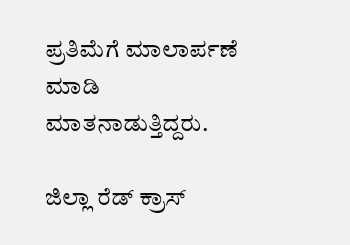ಪ್ರತಿಮೆಗೆ ಮಾಲಾರ್ಪಣೆ ಮಾಡಿ ಮಾತನಾಡುತ್ತಿದ್ದರು.

ಜಿಲ್ಲಾ ರೆಡ್ ಕ್ರಾಸ್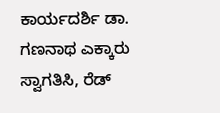ಕಾರ್ಯದರ್ಶಿ ಡಾ. ಗಣನಾಥ ಎಕ್ಕಾರು ಸ್ವಾಗತಿಸಿ, ರೆಡ್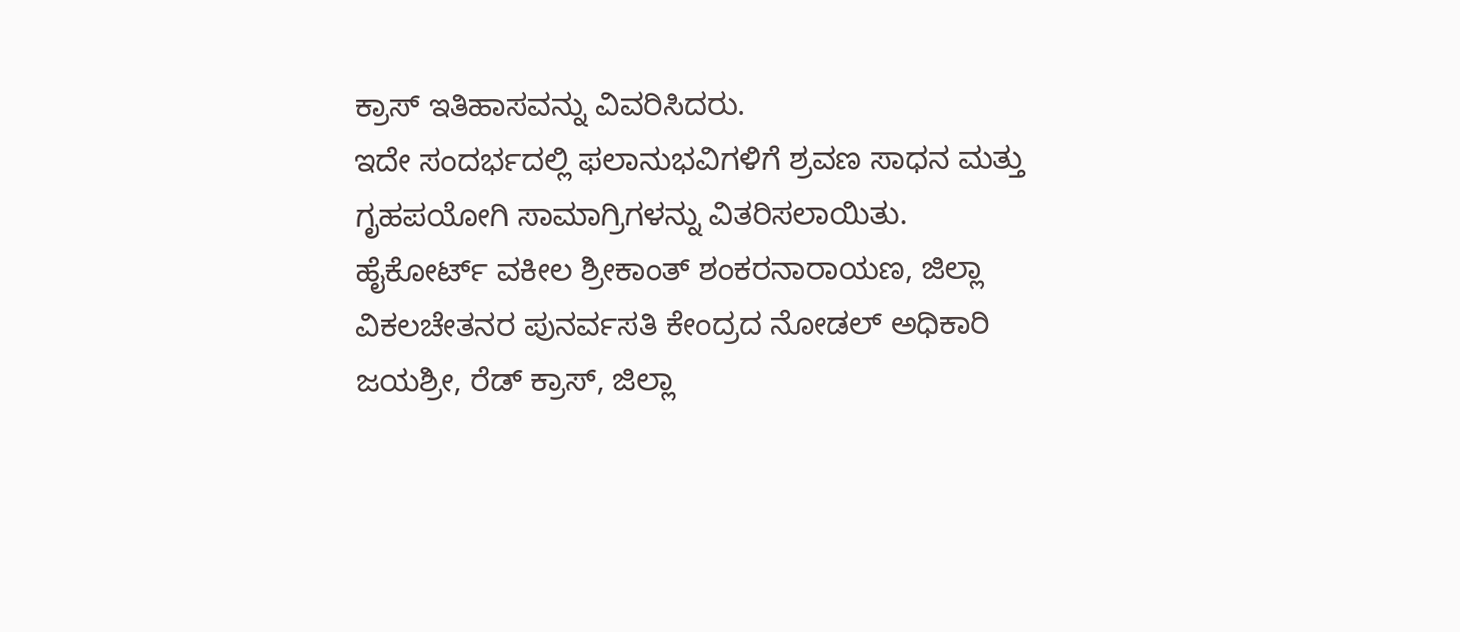ಕ್ರಾಸ್ ಇತಿಹಾಸವನ್ನು ವಿವರಿಸಿದರು.
ಇದೇ ಸಂದರ್ಭದಲ್ಲಿ ಫಲಾನುಭವಿಗಳಿಗೆ ಶ್ರವಣ ಸಾಧನ ಮತ್ತು ಗೃಹಪಯೋಗಿ ಸಾಮಾಗ್ರಿಗಳನ್ನು ವಿತರಿಸಲಾಯಿತು.
ಹೈಕೋರ್ಟ್ ವಕೀಲ ಶ್ರೀಕಾಂತ್ ಶಂಕರನಾರಾಯಣ, ಜಿಲ್ಲಾ ವಿಕಲಚೇತನರ ಪುನರ್ವಸತಿ ಕೇಂದ್ರದ ನೋಡಲ್ ಅಧಿಕಾರಿ ಜಯಶ್ರೀ, ರೆಡ್ ಕ್ರಾಸ್, ಜಿಲ್ಲಾ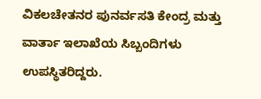ವಿಕಲಚೇತನರ ಪುನರ್ವಸತಿ ಕೇಂದ್ರ ಮತ್ತು ವಾರ್ತಾ ಇಲಾಖೆಯ ಸಿಬ್ಬಂದಿಗಳು ಉಪಸ್ಥಿತರಿದ್ದರು.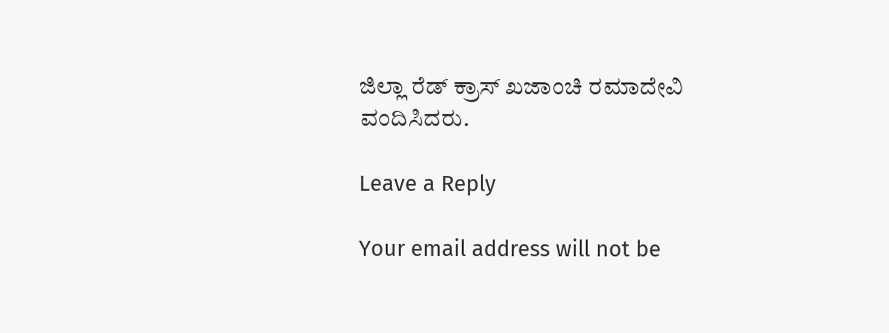ಜಿಲ್ಲಾ ರೆಡ್ ಕ್ರಾಸ್ ಖಜಾಂಚಿ ರಮಾದೇವಿ ವಂದಿಸಿದರು.

Leave a Reply

Your email address will not be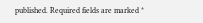published. Required fields are marked *